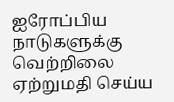ஐரோப்பிய நாடுகளுக்கு வெற்றிலை ஏற்றுமதி செய்ய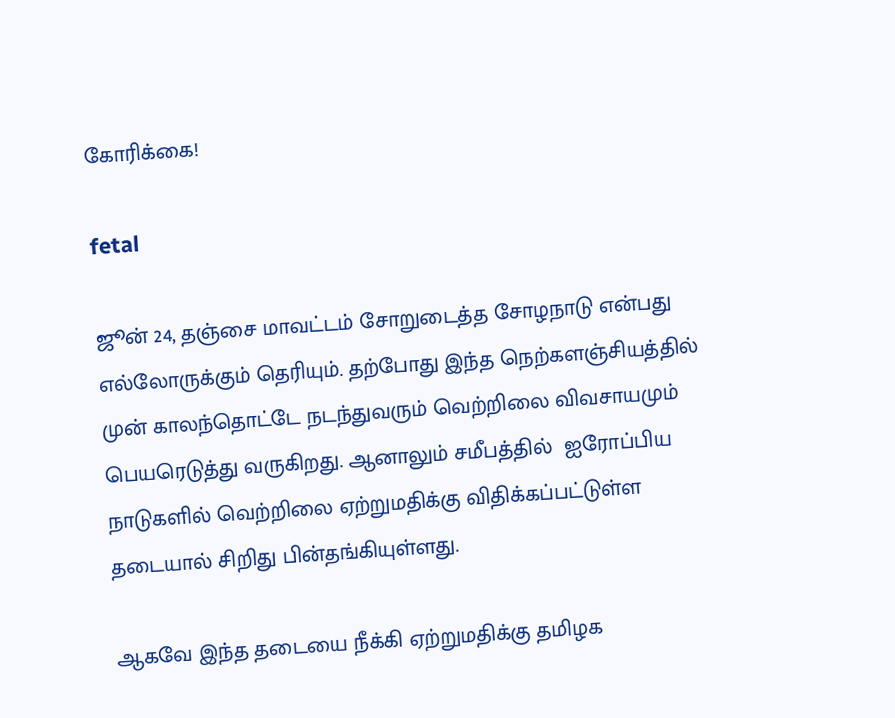கோரிக்கை!

fetal

ஜூன் 24, தஞ்சை மாவட்டம் சோறுடைத்த சோழநாடு என்பது எல்லோருக்கும் தெரியும். தற்போது இந்த நெற்களஞ்சியத்தில் முன் காலந்தொட்டே நடந்துவரும் வெற்றிலை விவசாயமும் பெயரெடுத்து வருகிறது. ஆனாலும் சமீபத்தில்  ஐரோப்பிய நாடுகளில் வெற்றிலை ஏற்றுமதிக்கு விதிக்கப்பட்டுள்ள தடையால் சிறிது பின்தங்கியுள்ளது.

ஆகவே இந்த தடையை நீக்கி ஏற்றுமதிக்கு தமிழக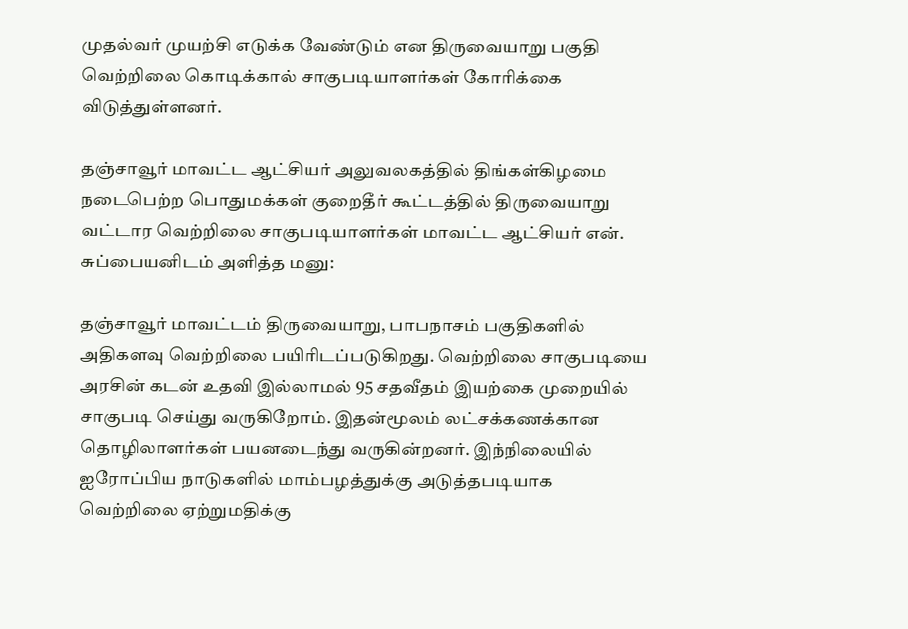முதல்வர் முயற்சி எடுக்க வேண்டும் என திருவையாறு பகுதி வெற்றிலை கொடிக்கால் சாகுபடியாளர்கள் கோரிக்கை விடுத்துள்ளனர்.

தஞ்சாவூர் மாவட்ட ஆட்சியர் அலுவலகத்தில் திங்கள்கிழமை நடைபெற்ற பொதுமக்கள் குறைதீர் கூட்டத்தில் திருவையாறு வட்டார வெற்றிலை சாகுபடியாளர்கள் மாவட்ட ஆட்சியர் என். சுப்பையனிடம் அளித்த மனு:

தஞ்சாவூர் மாவட்டம் திருவையாறு, பாபநாசம் பகுதிகளில் அதிகளவு வெற்றிலை பயிரிடப்படுகிறது. வெற்றிலை சாகுபடியை அரசின் கடன் உதவி இல்லாமல் 95 சதவீதம் இயற்கை முறையில் சாகுபடி செய்து வருகிறோம். இதன்மூலம் லட்சக்கணக்கான தொழிலாளர்கள் பயனடைந்து வருகின்றனர். இந்நிலையில் ஐரோப்பிய நாடுகளில் மாம்பழத்துக்கு அடுத்தபடியாக வெற்றிலை ஏற்றுமதிக்கு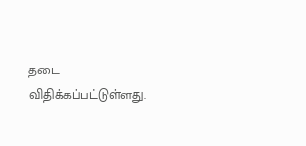தடை விதிக்கப்பட்டுள்ளது.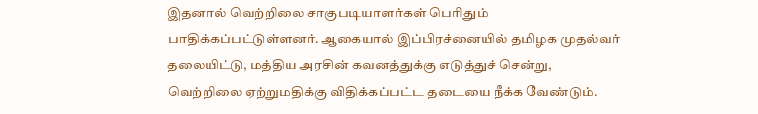இதனால் வெற்றிலை சாகுபடியாளர்கள் பெரிதும் பாதிக்கப்பட்டுள்ளனர். ஆகையால் இப்பிரச்னையில் தமிழக முதல்வர் தலையிட்டு, மத்திய அரசின் கவனத்துக்கு எடுத்துச் சென்று, வெற்றிலை ஏற்றுமதிக்கு விதிக்கப்பட்ட தடையை நீக்க வேண்டும்.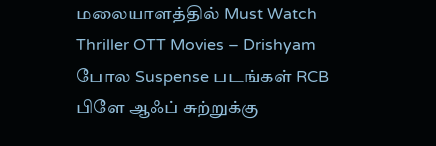மலையாளத்தில் Must Watch Thriller OTT Movies – Drishyam போல Suspense படங்கள் RCB பிளே ஆஃப் சுற்றுக்கு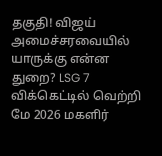தகுதி! விஜய் அமைச்சரவையில் யாருக்கு என்ன துறை? LSG 7 விக்கெட்டில் வெற்றி மே 2026 மகளிர்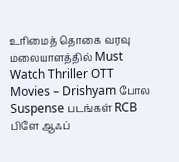உரிமைத் தொகை வரவு
மலையாளத்தில் Must Watch Thriller OTT Movies – Drishyam போல Suspense படங்கள் RCB பிளே ஆஃப்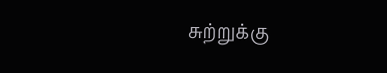சுற்றுக்கு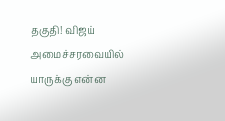தகுதி! விஜய் அமைச்சரவையில் யாருக்கு என்ன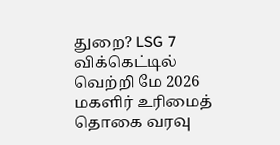துறை? LSG 7 விக்கெட்டில் வெற்றி மே 2026 மகளிர் உரிமைத் தொகை வரவு